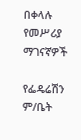በቀላሉ የመሥሪያ ማገናኛዎች

የፌዴሬሽን ም/ቤት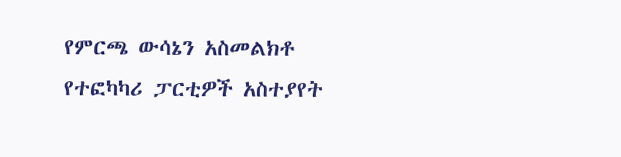የምርጫ ውሳኔን አስመልክቶ የተፎካካሪ ፓርቲዎች አስተያየት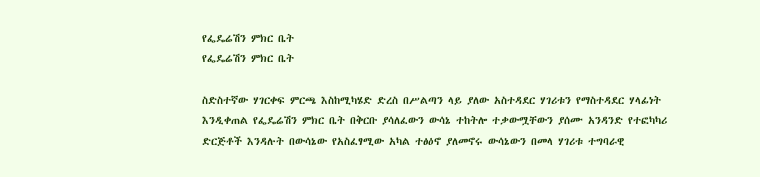የፌዴሬሽን ምክር ቤት
የፌዴሬሽን ምክር ቤት

ስድስተኛው ሃገርቀፍ ምርጫ እስከሚካሄድ ድረስ በሥልጣን ላይ ያለው አስተዳደር ሃገሪቱን የማስተዳደር ሃላፊነት እንዲቀጠል የፌዴሬሽን ምክር ቤት በቅርቡ ያሳለፈውን ውሳኔ ተከትሎ ተቃውሟቸውን ያሰሙ አንዳንድ የተፎካካሪ ድርጅቶች እንዳሉት በውሳኔው የአስፈፃሚው አካል ተፅዕኖ ያለመኖሩ ውሳኔውን በመላ ሃገሪቱ ተግባራዊ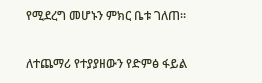የሚደረግ መሆኑን ምክር ቤቱ ገለጠ።

ለተጨማሪ የተያያዘውን የድምፅ ፋይል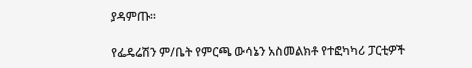ያዳምጡ።

የፌዴሬሽን ም/ቤት የምርጫ ውሳኔን አስመልክቶ የተፎካካሪ ፓርቲዎች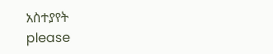አስተያየት
please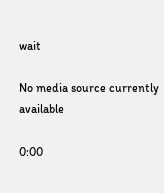wait

No media source currently available

0:00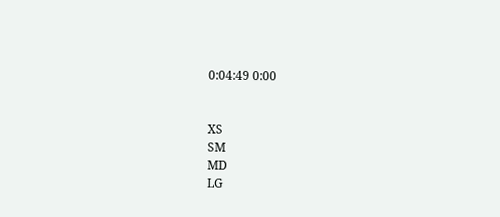0:04:49 0:00


XS
SM
MD
LG